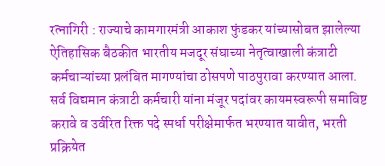रत्नागिरी : राज्याचे कामगारमंत्री आकाश फुंडकर यांच्यासोबत झालेल्या ऐतिहासिक बैठकीत भारतीय मजदूर संघाच्या नेतृत्वाखाली कंत्राटी कर्मचाऱ्यांच्या प्रलंबित मागण्यांचा ठोसपणे पाठपुरावा करण्यात आला. सर्व विद्यमान कंत्राटी कर्मचारी यांना मंजूर पदांवर कायमस्वरूपी समाविष्ट करावे व उर्वरित रिक्त पदे स्पर्धा परीक्षेमार्फत भरण्यात यावीत, भरती प्रक्रियेत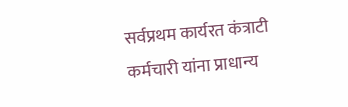सर्वप्रथम कार्यरत कंत्राटी कर्मचारी यांना प्राधान्य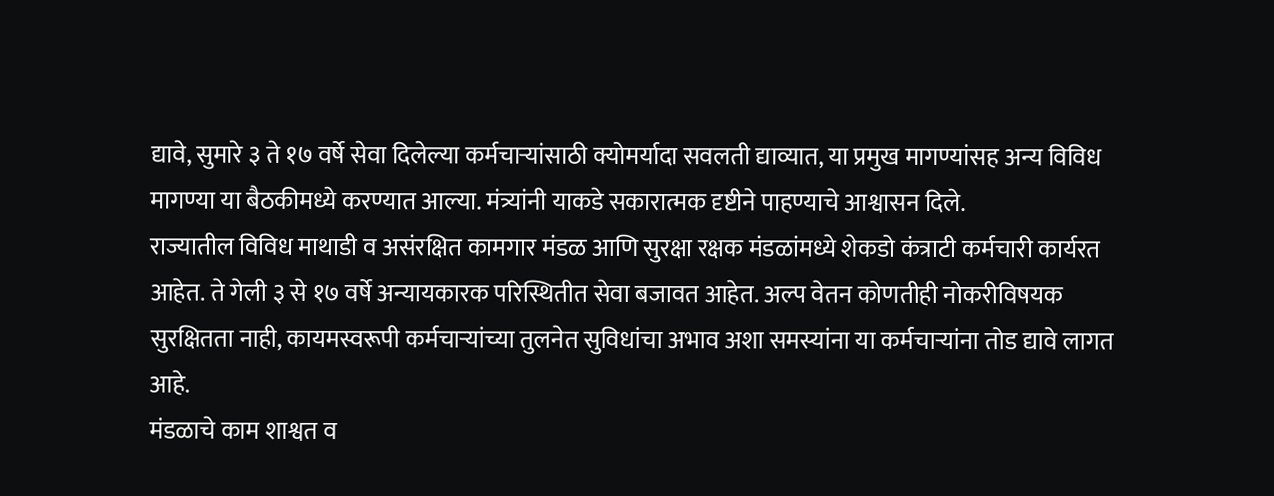द्यावे, सुमारे ३ ते १७ वर्षे सेवा दिलेल्या कर्मचाऱ्यांसाठी क्योमर्यादा सवलती द्याव्यात, या प्रमुख मागण्यांसह अन्य विविध मागण्या या बैठकीमध्ये करण्यात आल्या. मंत्र्यांनी याकडे सकारात्मक दृष्टीने पाहण्याचे आश्वासन दिले.
राज्यातील विविध माथाडी व असंरक्षित कामगार मंडळ आणि सुरक्षा रक्षक मंडळांमध्ये शेकडो कंत्राटी कर्मचारी कार्यरत आहेत. ते गेली ३ से १७ वर्षे अन्यायकारक परिस्थितीत सेवा बजावत आहेत. अल्प वेतन कोणतीही नोकरीविषयक सुरक्षितता नाही, कायमस्वरूपी कर्मचाऱ्यांच्या तुलनेत सुविधांचा अभाव अशा समस्यांना या कर्मचाऱ्यांना तोड द्यावे लागत आहे.
मंडळाचे काम शाश्वत व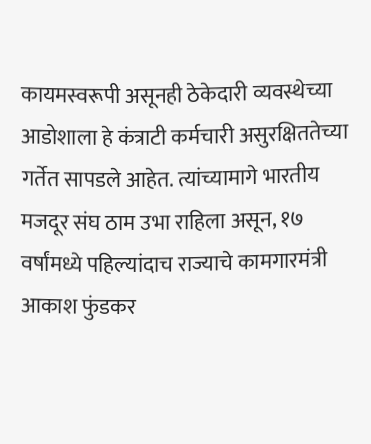कायमस्वरूपी असूनही ठेकेदारी व्यवस्थेच्या आडोशाला हे कंत्राटी कर्मचारी असुरक्षिततेच्या गर्तेत सापडले आहेत. त्यांच्यामागे भारतीय मजदूर संघ ठाम उभा राहिला असून, १७ वर्षांमध्ये पहिल्यांदाच राज्याचे कामगारमंत्री आकाश फुंडकर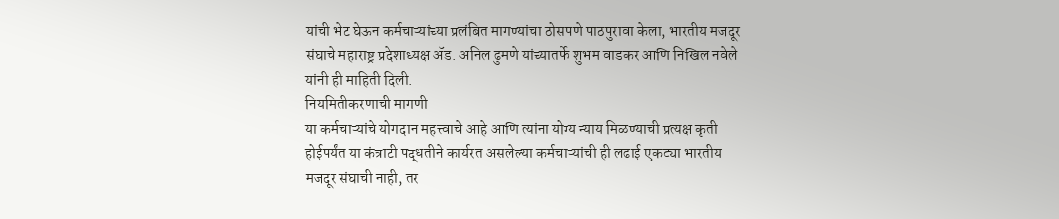यांची भेट घेऊन कर्मचाऱ्यांच्या प्रलंबित मागण्यांचा ठोसपणे पाठपुरावा केला, भारतीय मजदूर संघाचे महाराष्ट्र प्रदेशाध्यक्ष ॲड. अनिल ढुमणे यांच्यातर्फे शुभम वाडकर आणि निखिल नवेले यांनी ही माहिती दिली.
नियमितीकरणाची मागणी
या कर्मचाऱ्यांचे योगदान महत्त्वाचे आहे आणि त्यांना योग्य न्याय मिळण्याची प्रत्यक्ष कृती होईपर्यंत या कंत्राटी पद्धतीने कार्यरत असलेल्या कर्मचाऱ्यांची ही लढाई एकट्या भारतीय मजदूर संघाची नाही, तर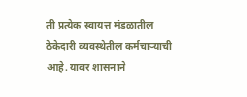ती प्रत्येक स्वायत्त मंडळातील ठेकेदारी व्यवस्थेतील कर्मचाऱ्याची आहे. यावर शासनाने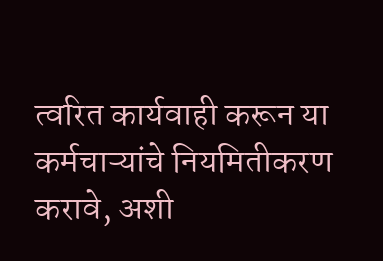त्वरित कार्यवाही करून या कर्मचाऱ्यांचे नियमितीकरण करावे, अशी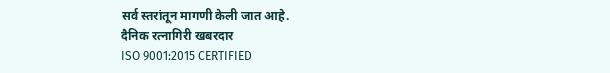सर्व स्तरांतून मागणी केली जात आहे.
दैनिक रत्नागिरी खबरदार
ISO 9001:2015 CERTIFIED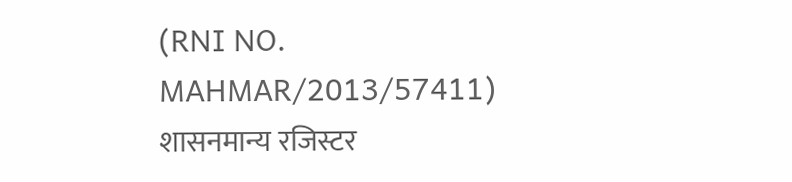(RNI NO. MAHMAR/2013/57411)
शासनमान्य रजिस्टर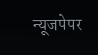न्यूजपेपर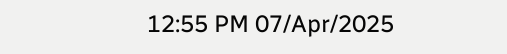12:55 PM 07/Apr/2025